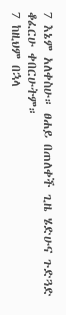7 እኔም አለቀስሁ። ፀሐይ በጠለቀች ጊዜ ሄድሁና ጉድጓድ ቆፈርሁ ቀበርሁትም።
7 ከዚህም በኋላ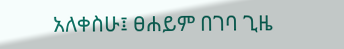አለቀስሁ፤ ፀሐይም በገባ ጊዜ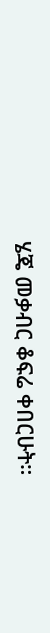ሄጄ መቃብር ቆፍሬ ቀበርሁት።